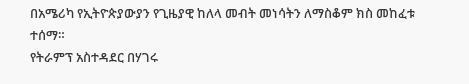በአሜሪካ የኢትዮጵያውያን የጊዜያዊ ከለላ መብት መነሳትን ለማስቆም ክስ መከፈቱ ተሰማ።
የትራምፕ አስተዳደር በሃገሩ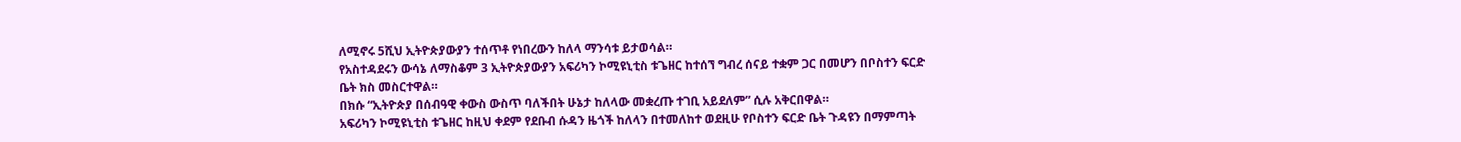ለሚኖሩ 5ሺህ ኢትዮጵያውያን ተሰጥቶ የነበረውን ከለላ ማንሳቱ ይታወሳል።
የአስተዳደሩን ውሳኔ ለማስቆም 3 ኢትዮጵያውያን አፍሪካን ኮሚዩኒቲስ ቱጌዘር ከተሰኘ ግብረ ሰናይ ተቋም ጋር በመሆን በቦስተን ፍርድ ቤት ክስ መስርተዋል።
በክሱ “ኢትዮጵያ በሰብዓዊ ቀውስ ውስጥ ባለችበት ሁኔታ ከለላው መቋረጡ ተገቢ አይደለም” ሲሉ አቅርበዋል።
አፍሪካን ኮሚዩኒቲስ ቱጌዘር ከዚህ ቀደም የደቡብ ሱዳን ዜጎች ከለላን በተመለከተ ወደዚሁ የቦስተን ፍርድ ቤት ጉዳዩን በማምጣት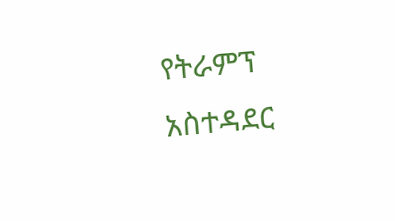የትራምፕ አስተዳደር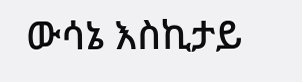ውሳኔ እስኪታይ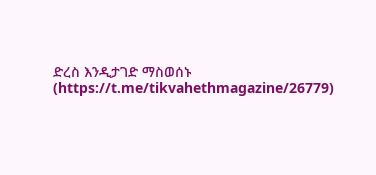ድረስ እንዲታገድ ማስወሰኑ (https://t.me/tikvahethmagazine/26779)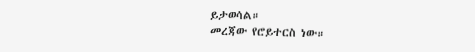ይታወሳል።
መረጃው የሮይተርስ ነው።